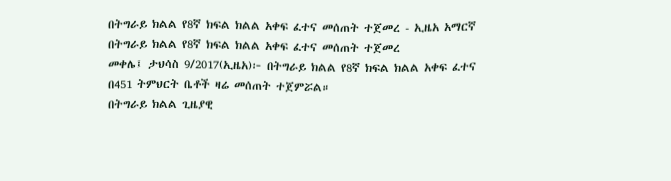በትግራይ ክልል የ8ኛ ክፍል ክልል አቀፍ ፈተና መሰጠት ተጀመረ - ኢዜአ አማርኛ
በትግራይ ክልል የ8ኛ ክፍል ክልል አቀፍ ፈተና መሰጠት ተጀመረ
መቀሌ፤ ታህሳስ 9/2017(ኢዜአ)፦ በትግራይ ክልል የ8ኛ ክፍል ክልል አቀፍ ፈተና በ451 ትምህርት ቤቶች ዛሬ መሰጠት ተጀምሯል።
በትግራይ ክልል ጊዜያዊ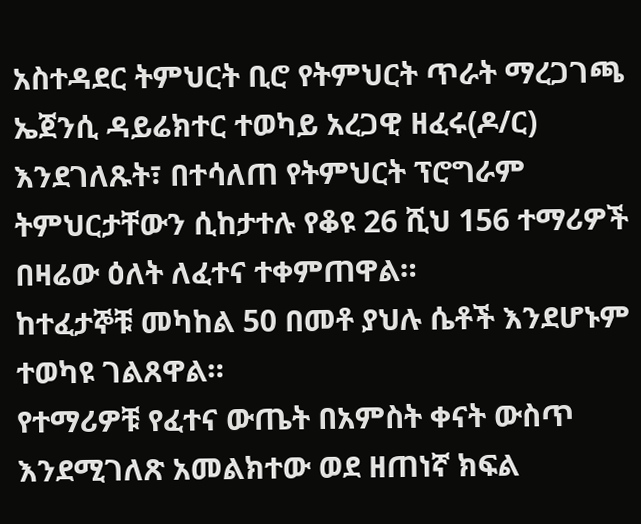አስተዳደር ትምህርት ቢሮ የትምህርት ጥራት ማረጋገጫ ኤጀንሲ ዳይሬክተር ተወካይ አረጋዊ ዘፈሩ(ዶ/ር) እንደገለጹት፣ በተሳለጠ የትምህርት ፕሮግራም ትምህርታቸውን ሲከታተሉ የቆዩ 26 ሺህ 156 ተማሪዎች በዛሬው ዕለት ለፈተና ተቀምጠዋል።
ከተፈታኞቹ መካከል 50 በመቶ ያህሉ ሴቶች እንደሆኑም ተወካዩ ገልጸዋል።
የተማሪዎቹ የፈተና ውጤት በአምስት ቀናት ውስጥ እንደሚገለጽ አመልክተው ወደ ዘጠነኛ ክፍል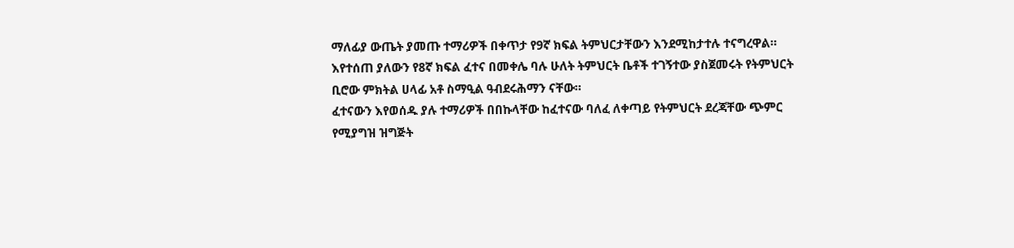ማለፊያ ውጤት ያመጡ ተማሪዎች በቀጥታ የ9ኛ ክፍል ትምህርታቸውን እንደሚከታተሉ ተናግረዋል።
እየተሰጠ ያለውን የ8ኛ ክፍል ፈተና በመቀሌ ባሉ ሁለት ትምህርት ቤቶች ተገኝተው ያስጀመሩት የትምህርት ቢሮው ምክትል ሀላፊ አቶ ስማዒል ዓብደሩሕማን ናቸው።
ፈተናውን እየወሰዱ ያሉ ተማሪዎች በበኩላቸው ከፈተናው ባለፈ ለቀጣይ የትምህርት ደረጃቸው ጭምር የሚያግዝ ዝግጅት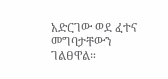አድርገው ወደ ፈተና መግባታቸውን ገልፀዋል።